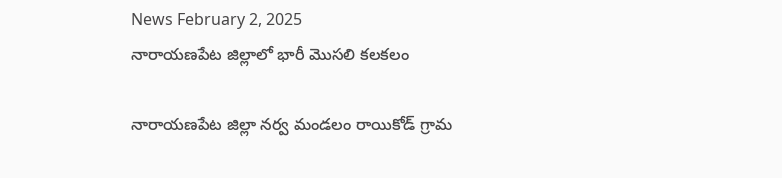News February 2, 2025
నారాయణపేట జిల్లాలో భారీ మొసలి కలకలం

నారాయణపేట జిల్లా నర్వ మండలం రాయికోడ్ గ్రామ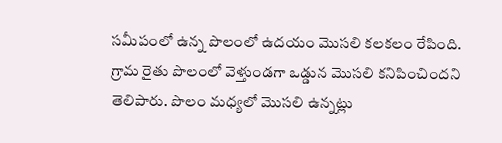సమీపంలో ఉన్న పొలంలో ఉదయం మొసలి కలకలం రేపింది. గ్రామ రైతు పొలంలో వెళ్తుండగా ఒడ్డున మొసలి కనిపించిందని తెలిపారు. పొలం మధ్యలో మొసలి ఉన్నట్లు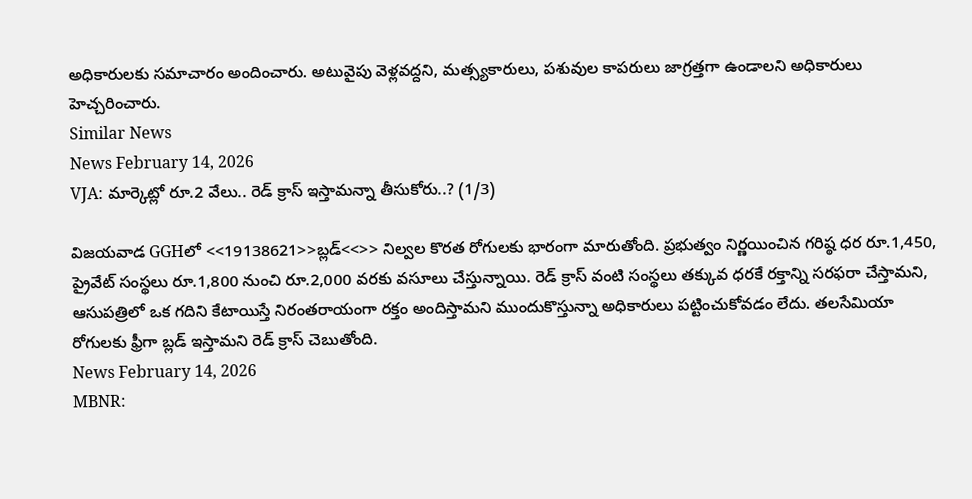అధికారులకు సమాచారం అందించారు. అటువైపు వెళ్లవద్దని, మత్స్యకారులు, పశువుల కాపరులు జాగ్రత్తగా ఉండాలని అధికారులు హెచ్చరించారు.
Similar News
News February 14, 2026
VJA: మార్కెట్లో రూ.2 వేలు.. రెడ్ క్రాస్ ఇస్తామన్నా తీసుకోరు..? (1/3)

విజయవాడ GGHలో <<19138621>>బ్లడ్<<>> నిల్వల కొరత రోగులకు భారంగా మారుతోంది. ప్రభుత్వం నిర్ణయించిన గరిష్ఠ ధర రూ.1,450, ప్రైవేట్ సంస్థలు రూ.1,800 నుంచి రూ.2,000 వరకు వసూలు చేస్తున్నాయి. రెడ్ క్రాస్ వంటి సంస్థలు తక్కువ ధరకే రక్తాన్ని సరఫరా చేస్తామని, ఆసుపత్రిలో ఒక గదిని కేటాయిస్తే నిరంతరాయంగా రక్తం అందిస్తామని ముందుకొస్తున్నా అధికారులు పట్టించుకోవడం లేదు. తలసేమియా రోగులకు ఫ్రీగా బ్లడ్ ఇస్తామని రెడ్ క్రాస్ చెబుతోంది.
News February 14, 2026
MBNR: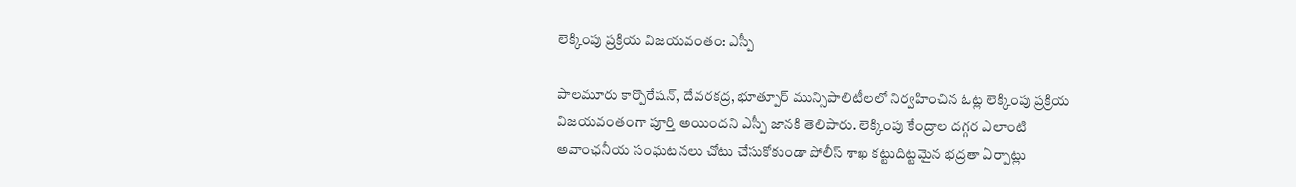లెక్కింపు ప్రక్రియ విజయవంతం: ఎస్పీ

పాలమూరు కార్పొరేషన్, దేవరకద్ర, భూత్పూర్ మున్సిపాలిటీలలో నిర్వహించిన ఓట్ల లెక్కింపు ప్రక్రియ విజయవంతంగా పూర్తి అయిందని ఎస్పీ జానకి తెలిపారు. లెక్కింపు కేంద్రాల దగ్గర ఎలాంటి అవాంఛనీయ సంఘటనలు చోటు చేసుకోకుండా పోలీస్ శాఖ కట్టుదిట్టమైన భద్రతా ఏర్పాట్లు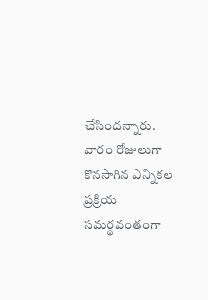చేసిందన్నారు. వారం రోజులుగా కొనసాగిన ఎన్నికల ప్రక్రియ సమర్థవంతంగా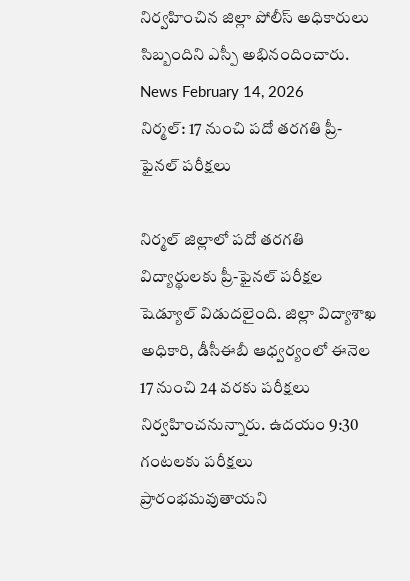నిర్వహించిన జిల్లా పోలీస్ అధికారులు సిబ్బందిని ఎస్పీ అభినందించారు.
News February 14, 2026
నిర్మల్: 17 నుంచి పదో తరగతి ప్రీ-ఫైనల్ పరీక్షలు

నిర్మల్ జిల్లాలో పదో తరగతి విద్యార్థులకు ప్రీ-ఫైనల్ పరీక్షల షెడ్యూల్ విడుదలైంది. జిల్లా విద్యాశాఖ అధికారి, డీసీఈబీ ఆధ్వర్యంలో ఈనెల 17 నుంచి 24 వరకు పరీక్షలు నిర్వహించనున్నారు. ఉదయం 9:30 గంటలకు పరీక్షలు ప్రారంభమవుతాయని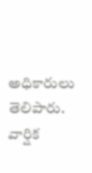అధికారులు తెలిపారు. వార్షిక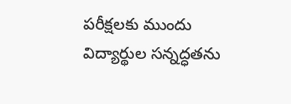పరీక్షలకు ముందు విద్యార్థుల సన్నద్ధతను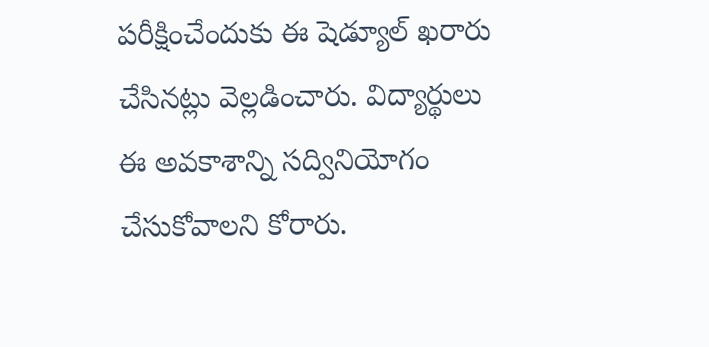పరీక్షించేందుకు ఈ షెడ్యూల్ ఖరారు చేసినట్లు వెల్లడించారు. విద్యార్థులు ఈ అవకాశాన్ని సద్వినియోగం చేసుకోవాలని కోరారు.